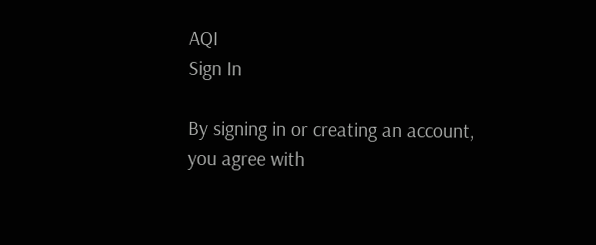AQI
Sign In

By signing in or creating an account, you agree with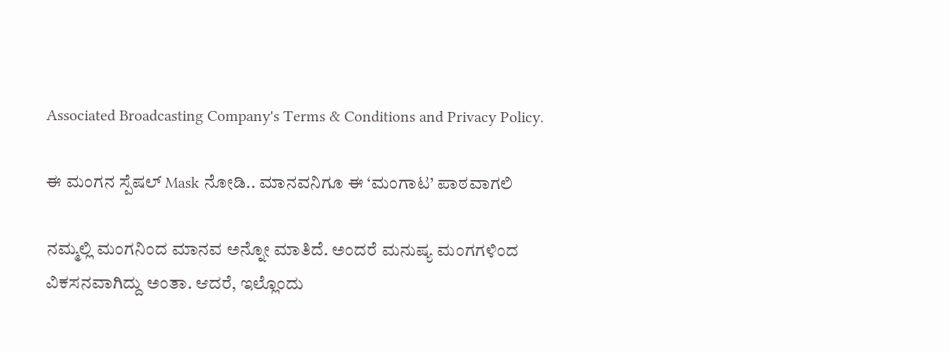Associated Broadcasting Company's Terms & Conditions and Privacy Policy.

ಈ ಮಂಗನ ಸ್ಪೆಷಲ್ Mask ನೋಡಿ.. ಮಾನವನಿಗೂ ಈ ‘ಮಂಗಾಟ’ ಪಾಠವಾಗಲಿ

ನಮ್ಮಲ್ಲಿ ಮಂಗನಿಂದ ಮಾನವ ಅನ್ನೋ ಮಾತಿದೆ. ಅಂದರೆ ಮನುಷ್ಯ ಮಂಗಗಳಿಂದ ವಿಕಸನವಾಗಿದ್ದು ಅಂತಾ. ಆದರೆ, ಇಲ್ಲೊಂದು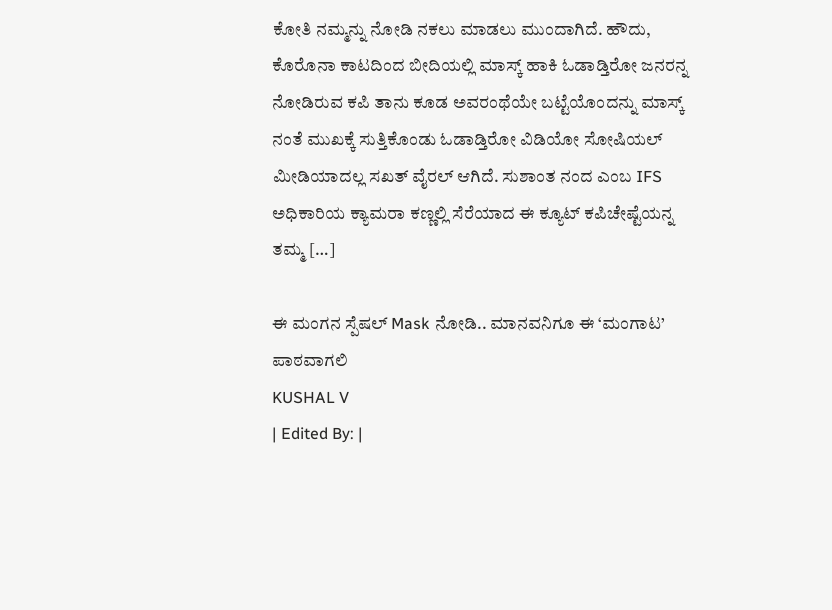ಕೋತಿ ನಮ್ಮನ್ನು ನೋಡಿ ನಕಲು ಮಾಡಲು ಮುಂದಾಗಿದೆ. ಹೌದು, ಕೊರೊನಾ ಕಾಟದಿಂದ ಬೀದಿಯಲ್ಲಿ ಮಾಸ್ಕ್ ಹಾಕಿ ಓಡಾಡ್ತಿರೋ ಜನರನ್ನ ನೋಡಿರುವ ಕಪಿ ತಾನು ಕೂಡ ಅವರಂಥೆಯೇ ಬಟ್ಟೆಯೊಂದನ್ನು ಮಾಸ್ಕ್ ನಂತೆ ಮುಖಕ್ಕೆ ಸುತ್ತಿಕೊಂಡು ಓಡಾಡ್ತಿರೋ ವಿಡಿಯೋ ಸೋಷಿಯಲ್ ಮೀಡಿಯಾದಲ್ಲ ಸಖತ್ ವೈರಲ್ ಆಗಿದೆ. ಸುಶಾಂತ ನಂದ ಎಂಬ IFS ಅಧಿಕಾರಿಯ ಕ್ಯಾಮರಾ ಕಣ್ಣಲ್ಲಿ ಸೆರೆಯಾದ ಈ ಕ್ಯೂಟ್ ಕಪಿಚೇಷ್ಟೆಯನ್ನ ತಮ್ಮ […]

ಈ ಮಂಗನ ಸ್ಪೆಷಲ್ Mask ನೋಡಿ.. ಮಾನವನಿಗೂ ಈ ‘ಮಂಗಾಟ’ ಪಾಠವಾಗಲಿ
KUSHAL V
| Edited By: |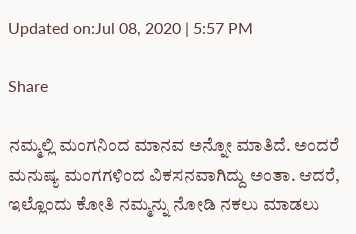Updated on:Jul 08, 2020 | 5:57 PM

Share

ನಮ್ಮಲ್ಲಿ ಮಂಗನಿಂದ ಮಾನವ ಅನ್ನೋ ಮಾತಿದೆ. ಅಂದರೆ ಮನುಷ್ಯ ಮಂಗಗಳಿಂದ ವಿಕಸನವಾಗಿದ್ದು ಅಂತಾ. ಆದರೆ, ಇಲ್ಲೊಂದು ಕೋತಿ ನಮ್ಮನ್ನು ನೋಡಿ ನಕಲು ಮಾಡಲು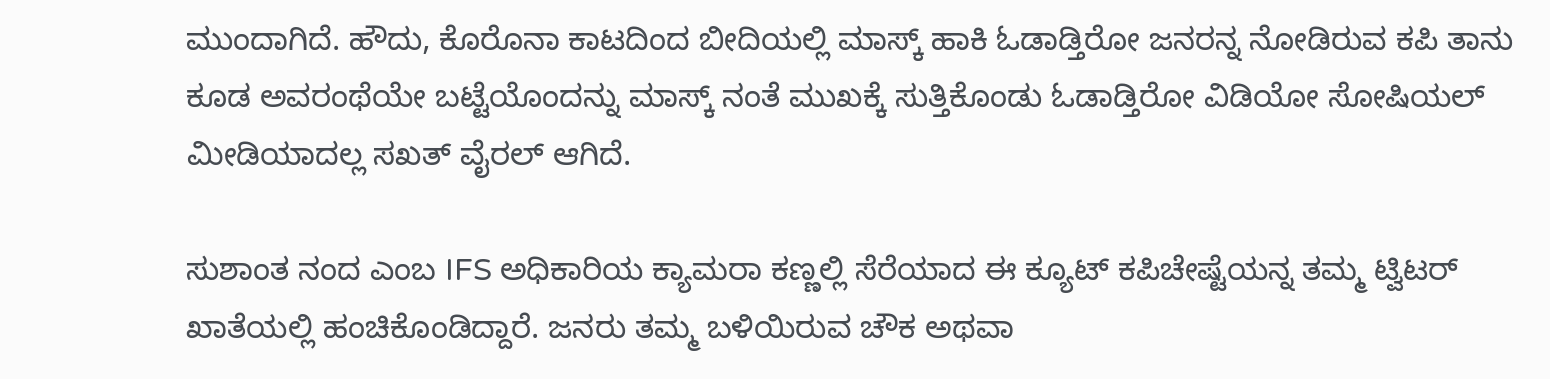ಮುಂದಾಗಿದೆ. ಹೌದು, ಕೊರೊನಾ ಕಾಟದಿಂದ ಬೀದಿಯಲ್ಲಿ ಮಾಸ್ಕ್ ಹಾಕಿ ಓಡಾಡ್ತಿರೋ ಜನರನ್ನ ನೋಡಿರುವ ಕಪಿ ತಾನು ಕೂಡ ಅವರಂಥೆಯೇ ಬಟ್ಟೆಯೊಂದನ್ನು ಮಾಸ್ಕ್ ನಂತೆ ಮುಖಕ್ಕೆ ಸುತ್ತಿಕೊಂಡು ಓಡಾಡ್ತಿರೋ ವಿಡಿಯೋ ಸೋಷಿಯಲ್ ಮೀಡಿಯಾದಲ್ಲ ಸಖತ್ ವೈರಲ್ ಆಗಿದೆ.

ಸುಶಾಂತ ನಂದ ಎಂಬ IFS ಅಧಿಕಾರಿಯ ಕ್ಯಾಮರಾ ಕಣ್ಣಲ್ಲಿ ಸೆರೆಯಾದ ಈ ಕ್ಯೂಟ್ ಕಪಿಚೇಷ್ಟೆಯನ್ನ ತಮ್ಮ ಟ್ವಿಟರ್ ಖಾತೆಯಲ್ಲಿ ಹಂಚಿಕೊಂಡಿದ್ದಾರೆ. ಜನರು ತಮ್ಮ ಬಳಿಯಿರುವ ಚೌಕ ಅಥವಾ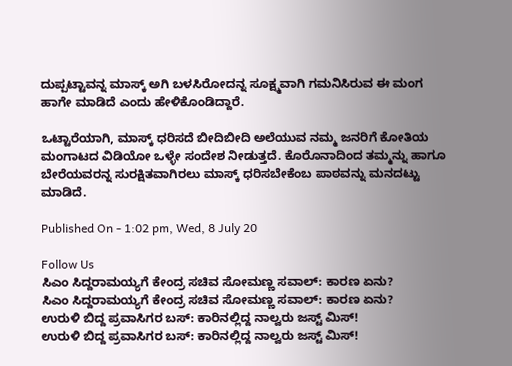ದುಪ್ಪಟ್ಟಾವನ್ನ ಮಾಸ್ಕ್ ಅಗಿ ಬಳಸಿರೋದನ್ನ ಸೂಕ್ಷ್ಮವಾಗಿ ಗಮನಿಸಿರುವ ಈ ಮಂಗ ಹಾಗೇ ಮಾಡಿದೆ ಎಂದು ಹೇಳಿಕೊಂಡಿದ್ದಾರೆ.

ಒಟ್ಟಾರೆಯಾಗಿ, ಮಾಸ್ಕ್ ಧರಿಸದೆ ಬೀದಿಬೀದಿ ಅಲೆಯುವ ನಮ್ಮ ಜನರಿಗೆ ಕೋತಿಯ ಮಂಗಾಟದ ವಿಡಿಯೋ ಒಳ್ಳೇ ಸಂದೇಶ ನೀಡುತ್ತದೆ. ಕೊರೊನಾದಿಂದ ತಮ್ಮನ್ನು ಹಾಗೂ ಬೇರೆಯವರನ್ನ ಸುರಕ್ಷಿತವಾಗಿರಲು ಮಾಸ್ಕ್ ಧರಿಸಬೇಕೆಂಬ ಪಾಠವನ್ನು ಮನದಟ್ಟು ಮಾಡಿದೆ.

Published On - 1:02 pm, Wed, 8 July 20

Follow Us
ಸಿಎಂ ಸಿದ್ದರಾಮಯ್ಯಗೆ ಕೇಂದ್ರ ಸಚಿವ ಸೋಮಣ್ಣ ಸವಾಲ್: ಕಾರಣ ಏನು?
ಸಿಎಂ ಸಿದ್ದರಾಮಯ್ಯಗೆ ಕೇಂದ್ರ ಸಚಿವ ಸೋಮಣ್ಣ ಸವಾಲ್: ಕಾರಣ ಏನು?
ಉರುಳಿ ಬಿದ್ದ ಪ್ರವಾಸಿಗರ ಬಸ್: ಕಾರಿನಲ್ಲಿದ್ದ ನಾಲ್ವರು ಜಸ್ಟ್ ಮಿಸ್!
ಉರುಳಿ ಬಿದ್ದ ಪ್ರವಾಸಿಗರ ಬಸ್: ಕಾರಿನಲ್ಲಿದ್ದ ನಾಲ್ವರು ಜಸ್ಟ್ ಮಿಸ್!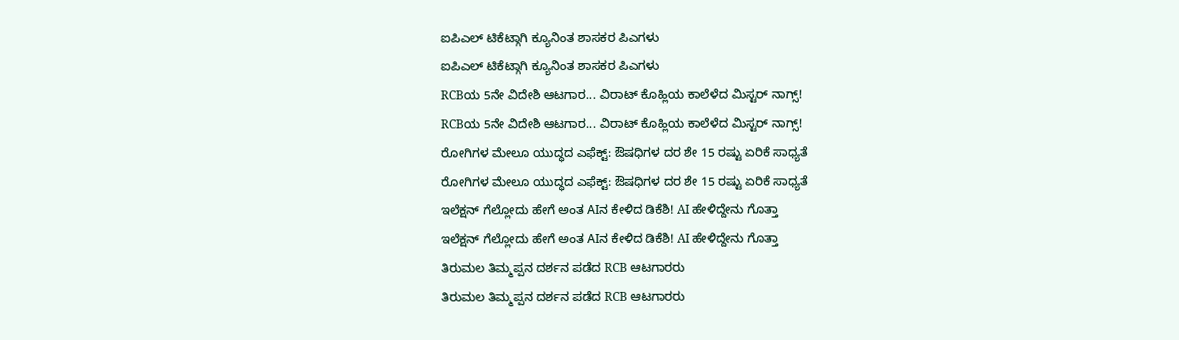ಐಪಿಎಲ್ ಟಿಕೆಟ್ಗಾಗಿ ಕ್ಯೂನಿಂತ ಶಾಸಕರ ಪಿಎಗಳು
ಐಪಿಎಲ್ ಟಿಕೆಟ್ಗಾಗಿ ಕ್ಯೂನಿಂತ ಶಾಸಕರ ಪಿಎಗಳು
RCBಯ 5ನೇ ವಿದೇಶಿ ಆಟಗಾರ... ವಿರಾಟ್ ಕೊಹ್ಲಿಯ ಕಾಲೆಳೆದ ಮಿಸ್ಟರ್ ನಾಗ್ಸ್!
RCBಯ 5ನೇ ವಿದೇಶಿ ಆಟಗಾರ... ವಿರಾಟ್ ಕೊಹ್ಲಿಯ ಕಾಲೆಳೆದ ಮಿಸ್ಟರ್ ನಾಗ್ಸ್!
ರೋಗಿಗಳ ಮೇಲೂ ಯುದ್ಧದ ಎಫೆಕ್ಟ್: ಔಷಧಿಗಳ ದರ ಶೇ 15 ರಷ್ಟು ಏರಿಕೆ ಸಾಧ್ಯತೆ
ರೋಗಿಗಳ ಮೇಲೂ ಯುದ್ಧದ ಎಫೆಕ್ಟ್: ಔಷಧಿಗಳ ದರ ಶೇ 15 ರಷ್ಟು ಏರಿಕೆ ಸಾಧ್ಯತೆ
ಇಲೆಕ್ಷನ್ ಗೆಲ್ಲೋದು ಹೇಗೆ ಅಂತ AIನ ಕೇಳಿದ ಡಿಕೆಶಿ! AI ಹೇಳಿದ್ದೇನು ಗೊತ್ತಾ
ಇಲೆಕ್ಷನ್ ಗೆಲ್ಲೋದು ಹೇಗೆ ಅಂತ AIನ ಕೇಳಿದ ಡಿಕೆಶಿ! AI ಹೇಳಿದ್ದೇನು ಗೊತ್ತಾ
ತಿರುಮಲ ತಿಮ್ಮಪ್ಪನ ದರ್ಶನ ಪಡೆದ RCB ಆಟಗಾರರು
ತಿರುಮಲ ತಿಮ್ಮಪ್ಪನ ದರ್ಶನ ಪಡೆದ RCB ಆಟಗಾರರು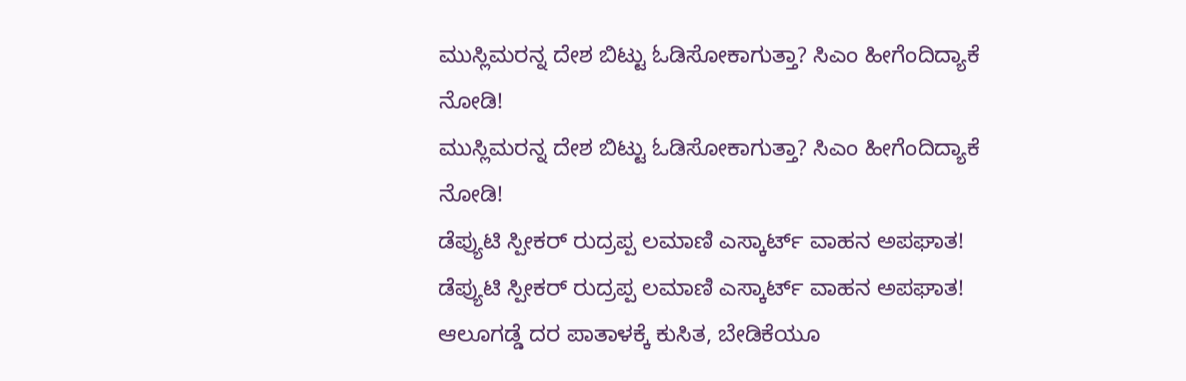ಮುಸ್ಲಿಮರನ್ನ ದೇಶ ಬಿಟ್ಟು ಓಡಿಸೋಕಾಗುತ್ತಾ? ಸಿಎಂ ಹೀಗೆಂದಿದ್ಯಾಕೆ ನೋಡಿ!
ಮುಸ್ಲಿಮರನ್ನ ದೇಶ ಬಿಟ್ಟು ಓಡಿಸೋಕಾಗುತ್ತಾ? ಸಿಎಂ ಹೀಗೆಂದಿದ್ಯಾಕೆ ನೋಡಿ!
ಡೆಪ್ಯುಟಿ ಸ್ಪೀಕರ್ ರುದ್ರಪ್ಪ ಲಮಾಣಿ ಎಸ್ಕಾರ್ಟ್ ವಾಹ‌ನ ಅಪಘಾತ!
ಡೆಪ್ಯುಟಿ ಸ್ಪೀಕರ್ ರುದ್ರಪ್ಪ ಲಮಾಣಿ ಎಸ್ಕಾರ್ಟ್ ವಾಹ‌ನ ಅಪಘಾತ!
ಆಲೂಗಡ್ಡೆ ದರ ಪಾತಾಳಕ್ಕೆ ಕುಸಿತ, ಬೇಡಿಕೆಯೂ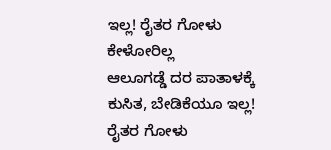ಇಲ್ಲ! ರೈತರ ಗೋಳು ಕೇಳೋರಿಲ್ಲ
ಆಲೂಗಡ್ಡೆ ದರ ಪಾತಾಳಕ್ಕೆ ಕುಸಿತ, ಬೇಡಿಕೆಯೂ ಇಲ್ಲ! ರೈತರ ಗೋಳು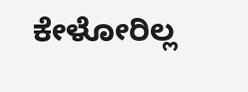ಕೇಳೋರಿಲ್ಲ